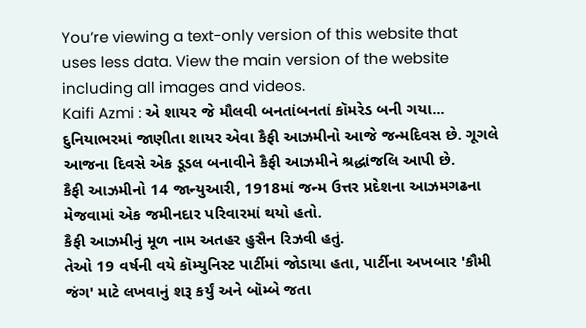You’re viewing a text-only version of this website that uses less data. View the main version of the website including all images and videos.
Kaifi Azmi : એ શાયર જે મૌલવી બનતાંબનતાં કૉમરેડ બની ગયા...
દુનિયાભરમાં જાણીતા શાયર એવા કૈફી આઝમીનો આજે જન્મદિવસ છે. ગૂગલે આજના દિવસે એક ડૂડલ બનાવીને કૈફી આઝમીને શ્રદ્ધાંજલિ આપી છે.
કૈફી આઝમીનો 14 જાન્યુઆરી, 1918માં જન્મ ઉત્તર પ્રદેશના આઝમગઢના મેજવામાં એક જમીનદાર પરિવારમાં થયો હતો.
કૈફી આઝમીનું મૂળ નામ અતહર હુસૈન રિઝવી હતું.
તેઓ 19 વર્ષની વયે કૉમ્યુનિસ્ટ પાર્ટીમાં જોડાયા હતા, પાર્ટીના અખબાર 'કૌમી જંગ' માટે લખવાનું શરૂ કર્યું અને બૉમ્બે જતા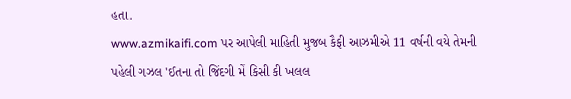હતા.
www.azmikaifi.com પર આપેલી માહિતી મુજબ કૈફી આઝમીએ 11 વર્ષની વયે તેમની પહેલી ગઝલ 'ઈતના તો જિંદગી મેં કિસી કી ખલલ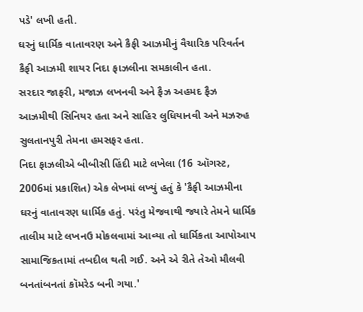પડે' લખી હતી.
ઘરનું ધાર્મિક વાતાવરણ અને કૈફી આઝમીનું વૈચારિક પરિવર્તન
કૈફી આઝમી શાયર નિદા ફાઝલીના સમકાલીન હતા.
સરદાર જાફરી, મજાઝ લખનવી અને ફૈઝ અહમદ ફૈઝ આઝમીથી સિનિયર હતા અને સાહિર લુધિયાનવી અને મઝરુહ સુલતાનપુરી તેમના હમસફર હતા.
નિદા ફાઝલીએ બીબીસી હિંદી માટે લખેલા (16 ઑગસ્ટ, 2006માં પ્રકાશિત) એક લેખમાં લખ્યું હતું કે 'કૈફી આઝમીના ઘરનું વાતાવરણ ધાર્મિક હતું. પરંતુ મેજવાથી જ્યારે તેમને ધાર્મિક તાલીમ માટે લખનઉ મોકલવામાં આવ્યા તો ધાર્મિકતા આપોઆપ સામાજિકતામાં તબદીલ થતી ગઈ. અને એ રીતે તેઓ મૌલવી બનતાંબનતાં કૉમરેડ બની ગયા.'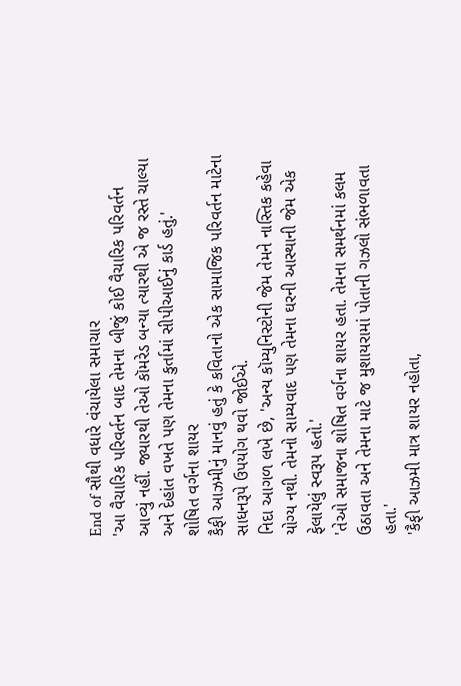End of સૌથી વધારે વંચાયેલા સમાચાર
'આ વૈચારિક પરિવર્તન બાદ તેમના બીજું કોઈ વૈચારિક પરિવર્તન આવ્યું નહીં. જ્યારથી તેઓ કૉમરેડ બન્યા ત્યારથી એ જ રસ્તે ચાલ્યા અને દેહાંત વખતે પણ તેમના કુર્તામાં સીપીઆઈનું કાર્ડ હતું.'
શોષિત વર્ગના શાયર
કૈફી આઝમીનું માનવું હતું કે કવિતાનો એક સામાજિક પરિવર્તન માટેના સાધનરૂપે ઉપયોગ થવો જોઈએ.
નિદા આગળ લખે છે, 'અન્ય કૉમ્યુનિસ્ટોની જેમ તેમને નાસ્તિક કહેવા યોગ્ય નથી. તેમનો સામ્યવાદ પણ તેમના ઘરની આસ્થાની જેમ એક ફેલાયેલું સ્વરૂપ હતો.'
'તેઓ સમાજના શોષિત વર્ગના શાયર હતા. તેમના સમર્થનમાં કલમ ઉઠાવતા અને તેમના માટે જ મુશાયરામાં પોતાની ગઝલો સંભળાવતા હતા.'
'કૈફી આઝમી માત્ર શાયર નહોતા,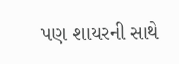પણ શાયરની સાથે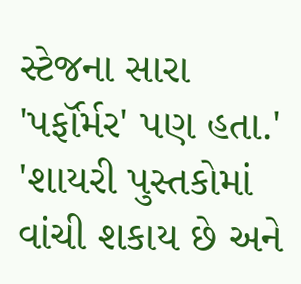સ્ટેજના સારા 'પર્ફૉર્મર' પણ હતા.'
'શાયરી પુસ્તકોમાં વાંચી શકાય છે અને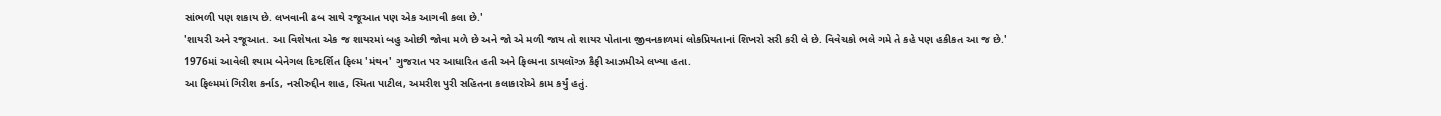સાંભળી પણ શકાય છે. લખવાની ઢબ સાથે રજૂઆત પણ એક આગવી કલા છે.'
'શાયરી અને રજૂઆત. આ વિશેષતા એક જ શાયરમાં બહુ ઓછી જોવા મળે છે અને જો એ મળી જાય તો શાયર પોતાના જીવનકાળમાં લોકપ્રિયતાનાં શિખરો સરી કરી લે છે. વિવેચકો ભલે ગમે તે કહે પણ હકીકત આ જ છે.'
1976માં આવેલી શ્યામ બેનેગલ દિગ્દર્શિત ફિલ્મ 'મંથન' ગુજરાત પર આધારિત હતી અને ફિલ્મના ડાયલૉગ્ઝ કૈફી આઝમીએ લખ્યા હતા.
આ ફિલ્મમાં ગિરીશ કર્નાડ, નસીરુદ્દીન શાહ, સ્મિતા પાટીલ, અમરીશ પુરી સહિતના કલાકારોએ કામ કર્યું હતું.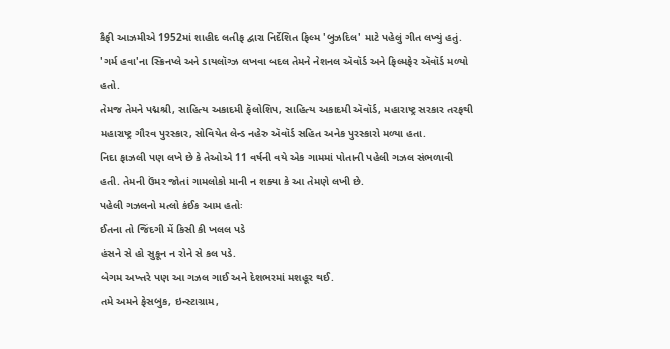કૈફી આઝમીએ 1952માં શાહીદ લતીફ દ્વારા નિર્દેશિત ફિલ્મ 'બુઝદિલ' માટે પહેલું ગીત લખ્યું હતું.
'ગર્મ હવા'ના સ્ક્રિનપ્લે અને ડાયલૉગ્ઝ લખવા બદલ તેમને નેશનલ ઍવૉર્ડ અને ફિલ્મફેર ઍવૉર્ડ મળ્યો હતો.
તેમજ તેમને પદ્મશ્રી, સાહિત્ય અકાદમી ફૅલોશિપ, સાહિત્ય અકાદમી ઍવૉર્ડ, મહારાષ્ટ્ર સરકાર તરફથી મહારાષ્ટ્ર ગૌરવ પુરસ્કાર, સોવિયેત લેન્ડ નહેરુ ઍવૉર્ડ સહિત અનેક પુરસ્કારો મળ્યા હતા.
નિદા ફાઝલી પણ લખે છે કે તેઓએ 11 વર્ષની વયે એક ગામમાં પોતાની પહેલી ગઝલ સંભળાવી હતી. તેમની ઉંમર જોતાં ગામલોકો માની ન શક્યા કે આ તેમણે લખી છે.
પહેલી ગઝલનો મત્લો કંઈક આમ હતોઃ
ઈતના તો જિંદગી મેં કિસી કી ખલલ પડે
હંસને સે હો સુકૂન ન રોને સે કલ પડે.
બેગમ અખ્તરે પણ આ ગઝલ ગાઈ અને દેશભરમાં મશહૂર થઈ.
તમે અમને ફેસબુક, ઇન્સ્ટાગ્રામ,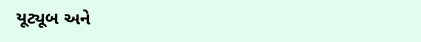યૂટ્યૂબ અને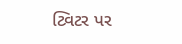ટ્વિટર પર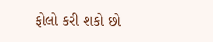ફોલો કરી શકો છો